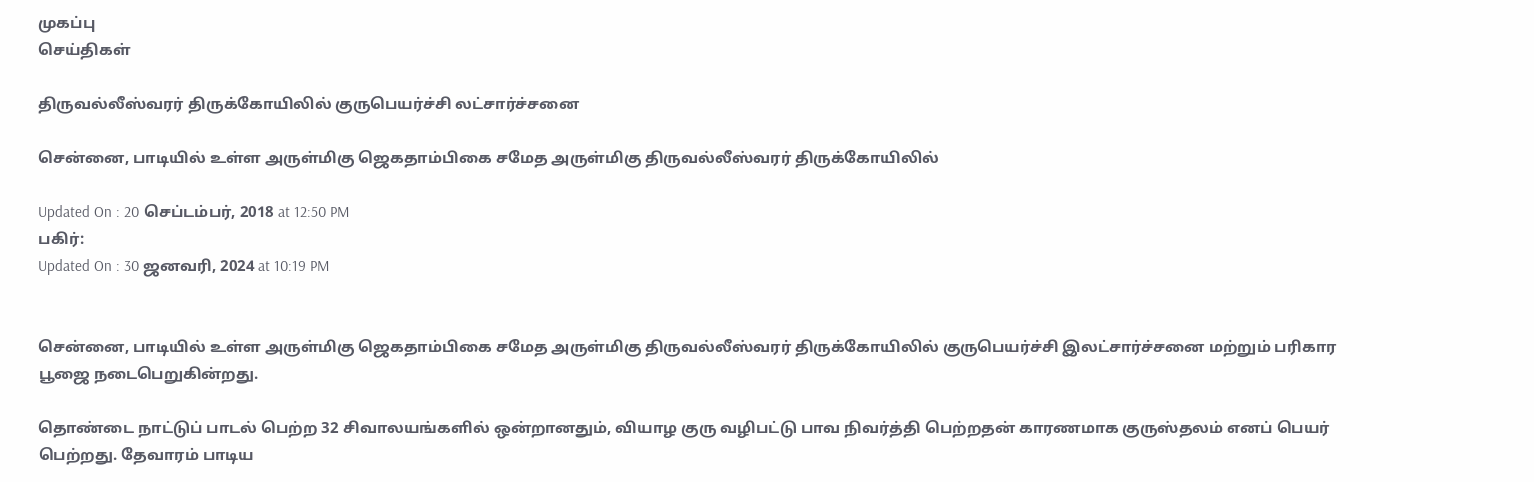முகப்பு
செய்திகள்

திருவல்லீஸ்வரர் திருக்கோயிலில் குருபெயர்ச்சி லட்சார்ச்சனை

சென்னை, பாடியில் உள்ள அருள்மிகு ஜெகதாம்பிகை சமேத அருள்மிகு திருவல்லீஸ்வரர் திருக்கோயிலில்

Updated On : 20 செப்டம்பர், 2018 at 12:50 PM
பகிர்:
Updated On : 30 ஜனவரி, 2024 at 10:19 PM


சென்னை, பாடியில் உள்ள அருள்மிகு ஜெகதாம்பிகை சமேத அருள்மிகு திருவல்லீஸ்வரர் திருக்கோயிலில் குருபெயர்ச்சி இலட்சார்ச்சனை மற்றும் பரிகார பூஜை நடைபெறுகின்றது.

தொண்டை நாட்டுப் பாடல் பெற்ற 32 சிவாலயங்களில் ஒன்றானதும், வியாழ குரு வழிபட்டு பாவ நிவர்த்தி பெற்றதன் காரணமாக குருஸ்தலம் எனப் பெயர் பெற்றது. தேவாரம் பாடிய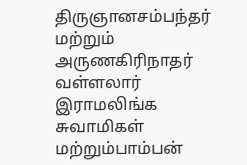திருஞானசம்பந்தர் மற்றும் அருணகிரிநாதர் வள்ளலார் இராமலிங்க சுவாமிகள் மற்றும்பாம்பன்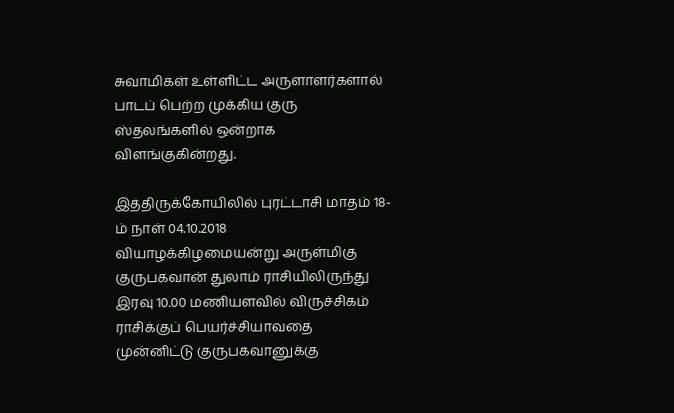சுவாமிகள் உள்ளிட்ட அருளாளர்களால் பாடப் பெற்ற முக்கிய குரு ஸ்தலங்களில் ஒன்றாக விளங்குகின்றது.

இத்திருக்கோயிலில் புரட்டாசி மாதம் 18-ம் நாள் 04.10.2018 வியாழக்கிழமையன்று அருள்மிகு குருபகவான் துலாம் ராசியிலிருந்து இரவு 10.00 மணியளவில் விருச்சிகம் ராசிக்குப் பெயர்ச்சியாவதை முன்னிட்டு குருபகவானுக்கு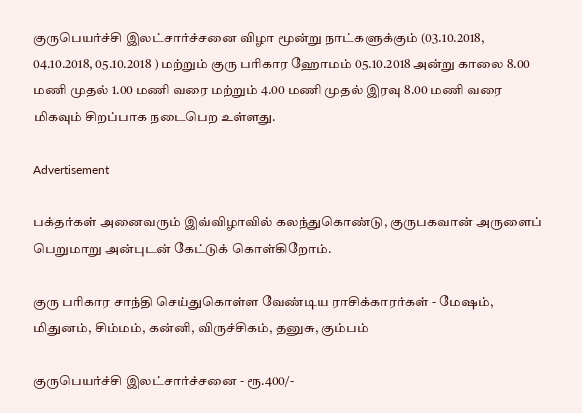குருபெயர்ச்சி இலட்சார்ச்சனை விழா மூன்று நாட்களுக்கும் (03.10.2018, 04.10.2018, 05.10.2018 ) மற்றும் குரு பரிகார ஹோமம் 05.10.2018 அன்று காலை 8.00 மணி முதல் 1.00 மணி வரை மற்றும் 4.00 மணி முதல் இரவு 8.00 மணி வரை மிகவும் சிறப்பாக நடைபெற உள்ளது.

Advertisement

பக்தர்கள் அனைவரும் இவ்விழாவில் கலந்துகொண்டு, குருபகவான் அருளைப் பெறுமாறு அன்புடன் கேட்டுக் கொள்கிறோம்.

குரு பரிகார சாந்தி செய்துகொள்ள வேண்டிய ராசிக்காரர்கள் - மேஷம், மிதுனம், சிம்மம், கன்னி, விருச்சிகம், தனுசு, கும்பம்

குருபெயர்ச்சி இலட்சார்ச்சனை - ரூ.400/-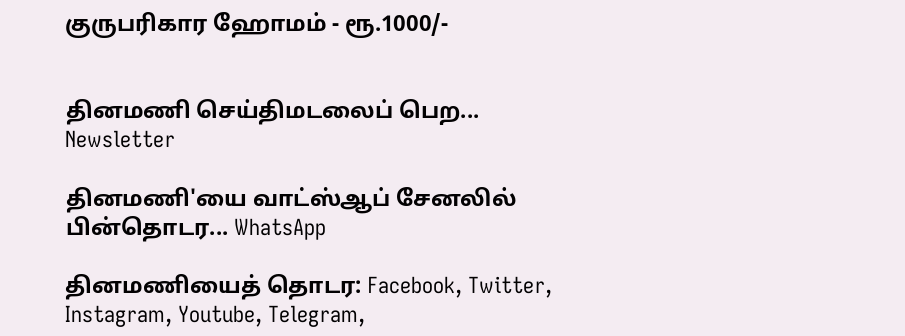குருபரிகார ஹோமம் - ரூ.1000/-


தினமணி செய்திமடலைப் பெற... Newsletter

தினமணி'யை வாட்ஸ்ஆப் சேனலில் பின்தொடர... WhatsApp

தினமணியைத் தொடர: Facebook, Twitter, Instagram, Youtube, Telegram,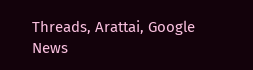Threads, Arattai, Google News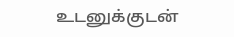உடனுக்குடன்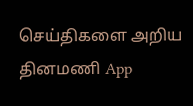செய்திகளை அறிய தினமணி App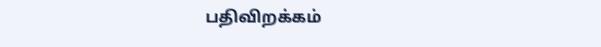பதிவிறக்கம்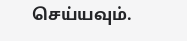செய்யவும்.